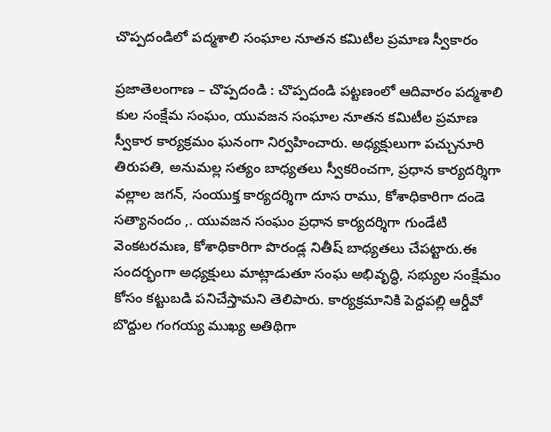చొప్పదండిలో పద్మశాలి సంఘాల నూతన కమిటీల ప్రమాణ స్వీకారం

ప్రజాతెలంగాణ – చొప్పదండి : చొప్పదండి పట్టణంలో ఆదివారం పద్మశాలి కుల సంక్షేమ సంఘం, యువజన సంఘాల నూతన కమిటీల ప్రమాణ స్వీకార కార్యక్రమం ఘనంగా నిర్వహించారు. అధ్యక్షులుగా పచ్చునూరి తిరుపతి, అనుమల్ల సత్యం బాధ్యతలు స్వీకరించగా, ప్రధాన కార్యదర్శిగా వల్లాల జగన్, సంయుక్త కార్యదర్శిగా దూస రాము, కోశాధికారిగా దండె సత్యానందం ,. యువజన సంఘం ప్రధాన కార్యదర్శిగా గుండేటి వెంకటరమణ, కోశాధికారిగా పొరండ్ల నితీష్ బాధ్యతలు చేపట్టారు.ఈ సందర్భంగా అధ్యక్షులు మాట్లాడుతూ సంఘ అభివృద్ధి, సభ్యుల సంక్షేమం కోసం కట్టుబడి పనిచేస్తామని తెలిపారు. కార్యక్రమానికి పెద్దపల్లి ఆర్డీవో బొద్దుల గంగయ్య ముఖ్య అతిథిగా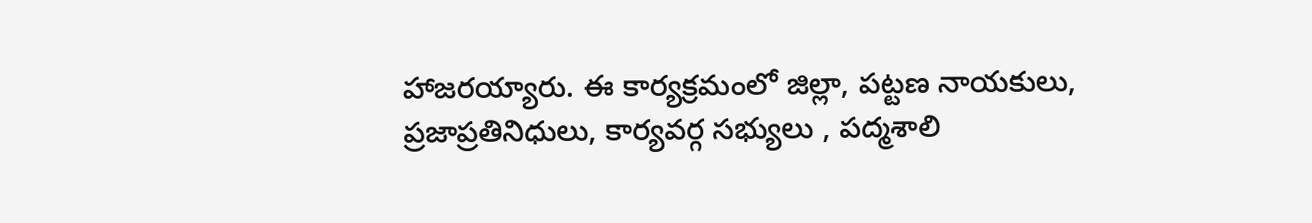హాజరయ్యారు. ఈ కార్యక్రమంలో జిల్లా, పట్టణ నాయకులు, ప్రజాప్రతినిధులు, కార్యవర్గ సభ్యులు , పద్మశాలి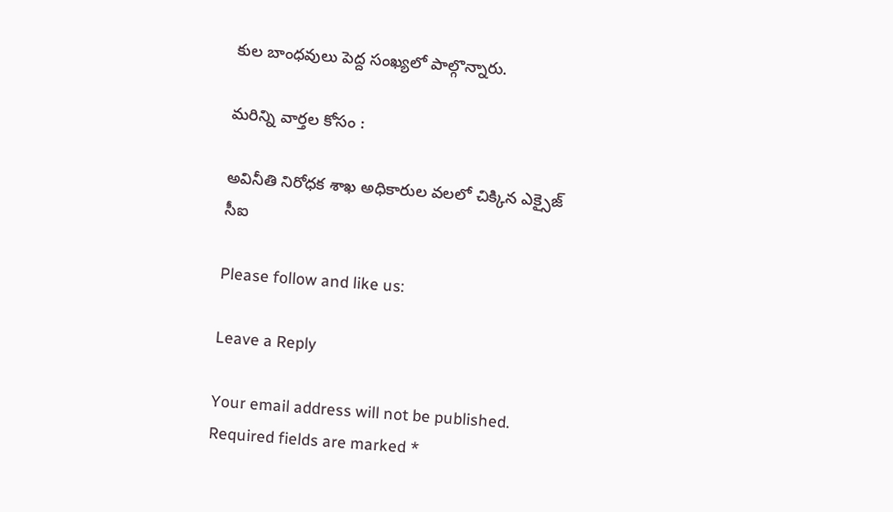కుల బాంధవులు పెద్ద సంఖ్యలో పాల్గొన్నారు.

మరిన్ని వార్తల కోసం :

అవినీతి నిరోధక శాఖ అధికారుల వలలో చిక్కిన ఎక్సైజ్ సీఐ

Please follow and like us:

Leave a Reply

Your email address will not be published. Required fields are marked *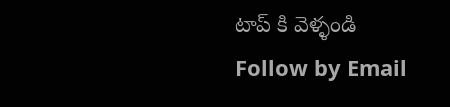టాప్ కి వెళ్ళండి
Follow by Email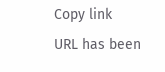Copy link
URL has been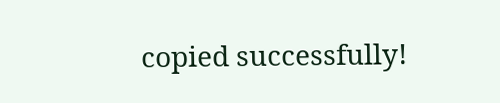copied successfully!